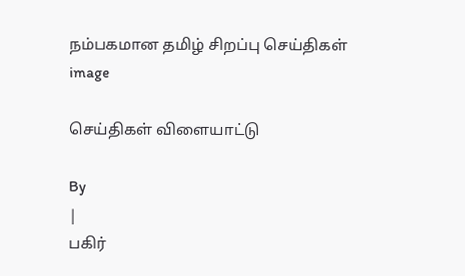நம்பகமான தமிழ் சிறப்பு செய்திகள்
image

செய்திகள் விளையாட்டு

By
|
பகிர்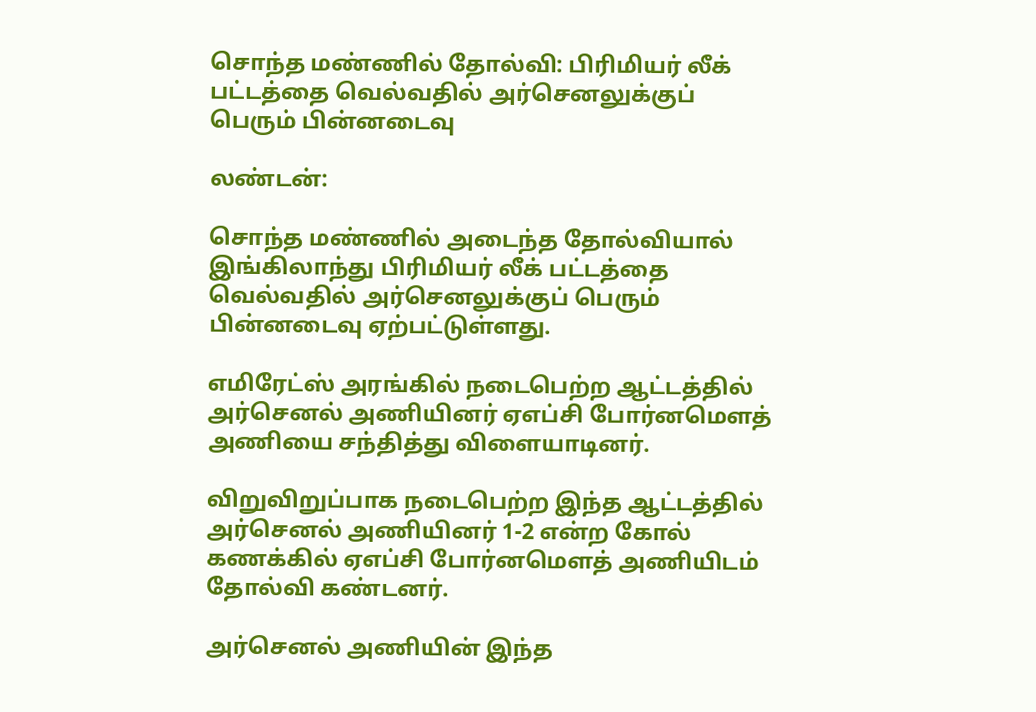சொந்த மண்ணில் தோல்வி: பிரிமியர் லீக் பட்டத்தை வெல்வதில் அர்செனலுக்குப் பெரும் பின்னடைவு

லண்டன்:

சொந்த மண்ணில் அடைந்த தோல்வியால் இங்கிலாந்து பிரிமியர் லீக் பட்டத்தை வெல்வதில் அர்செனலுக்குப் பெரும் பின்னடைவு ஏற்பட்டுள்ளது.

எமிரேட்ஸ் அரங்கில் நடைபெற்ற ஆட்டத்தில் அர்செனல் அணியினர் ஏஎப்சி போர்னமௌத் அணியை சந்தித்து விளையாடினர்.

விறுவிறுப்பாக நடைபெற்ற இந்த ஆட்டத்தில் அர்செனல் அணியினர் 1-2 என்ற கோல் கணக்கில் ஏஎப்சி போர்னமௌத் அணியிடம் தோல்வி கண்டனர்.

அர்செனல் அணியின் இந்த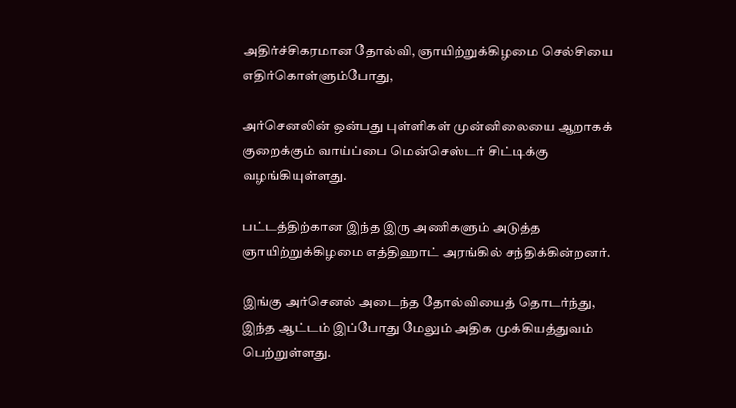அதிர்ச்சிகரமான தோல்வி, ஞாயிற்றுக்கிழமை செல்சியை எதிர்கொள்ளும்போது,

அர்செனலின் ஒன்பது புள்ளிகள் முன்னிலையை ஆறாகக் குறைக்கும் வாய்ப்பை மென்செஸ்டர் சிட்டிக்கு வழங்கியுள்ளது.

பட்டத்திற்கான இந்த இரு அணிகளும் அடுத்த ஞாயிற்றுக்கிழமை எத்திஹாட் அரங்கில் சந்திக்கின்றனர்.

இங்கு அர்செனல் அடைந்த தோல்வியைத் தொடர்ந்து, இந்த ஆட்டம் இப்போது மேலும் அதிக முக்கியத்துவம் பெற்றுள்ளது.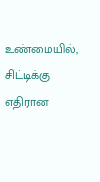உண்மையில், சிட்டிக்கு எதிரான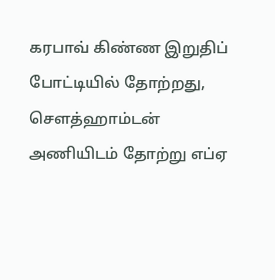கரபாவ் கிண்ண இறுதிப் போட்டியில் தோற்றது, சௌத்ஹாம்டன் அணியிடம் தோற்று எப்ஏ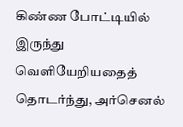கிண்ண போட்டியில் இருந்து வெளியேறியதைத் தொடர்ந்து, அர்செனல்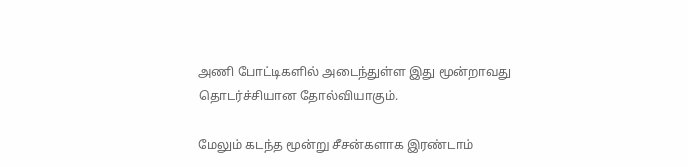அணி போட்டிகளில் அடைந்துள்ள இது மூன்றாவது தொடர்ச்சியான தோல்வியாகும்.

மேலும் கடந்த மூன்று சீசன்களாக இரண்டாம்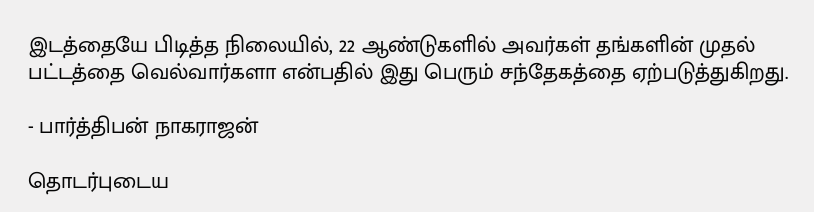இடத்தையே பிடித்த நிலையில், 22 ஆண்டுகளில் அவர்கள் தங்களின் முதல் பட்டத்தை வெல்வார்களா என்பதில் இது பெரும் சந்தேகத்தை ஏற்படுத்துகிறது.

- பார்த்திபன் நாகராஜன்

தொடர்புடைய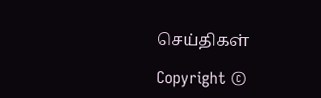செய்திகள்

Copyright ©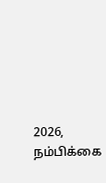2026, நம்பிக்கை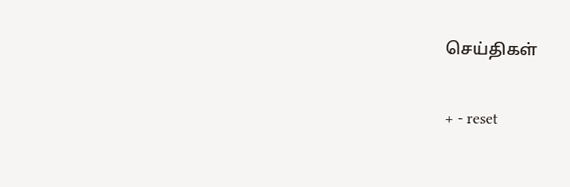செய்திகள்

+ - reset